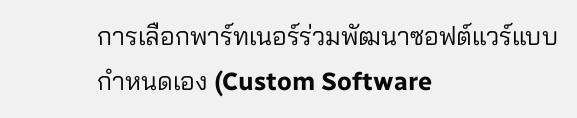การเลือกพาร์ทเนอร์ร่วมพัฒนาซอฟต์แวร์แบบกำหนดเอง (Custom Software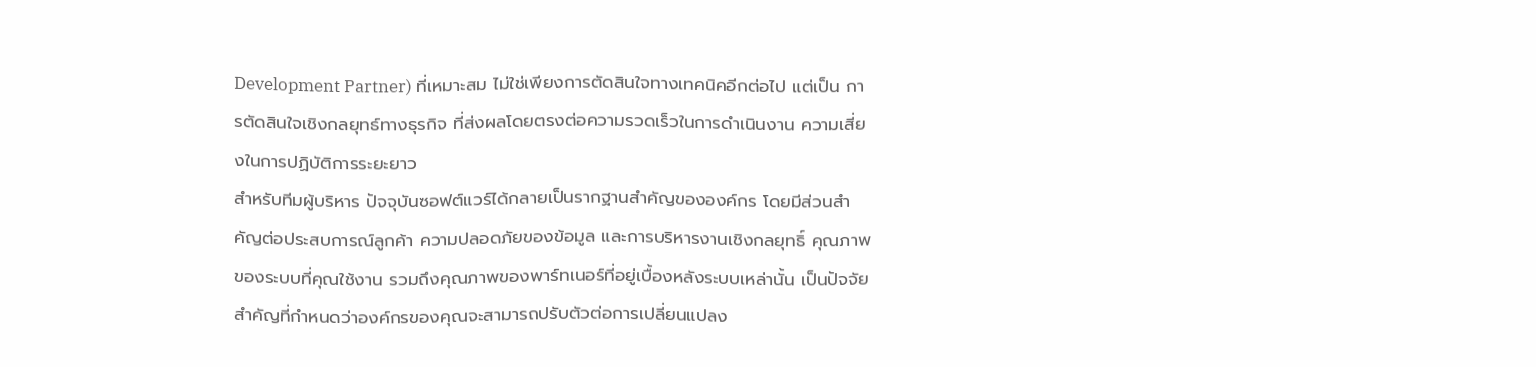Development Partner) ที่เหมาะสม ไม่ใช่เพียงการตัดสินใจทางเทคนิคอีกต่อไป แต่เป็น การตัดสินใจเชิงกลยุทธ์ทางธุรกิจ ที่ส่งผลโดยตรงต่อความรวดเร็วในการดำเนินงาน ความเสี่ยงในการปฏิบัติการระยะยาว
สำหรับทีมผู้บริหาร ปัจจุบันซอฟต์แวร์ได้กลายเป็นรากฐานสำคัญขององค์กร โดยมีส่วนสำคัญต่อประสบการณ์ลูกค้า ความปลอดภัยของข้อมูล และการบริหารงานเชิงกลยุทธิ์ คุณภาพของระบบที่คุณใช้งาน รวมถึงคุณภาพของพาร์ทเนอร์ที่อยู่เบื้องหลังระบบเหล่านั้น เป็นปัจจัยสำคัญที่กำหนดว่าองค์กรของคุณจะสามารถปรับตัวต่อการเปลี่ยนแปลง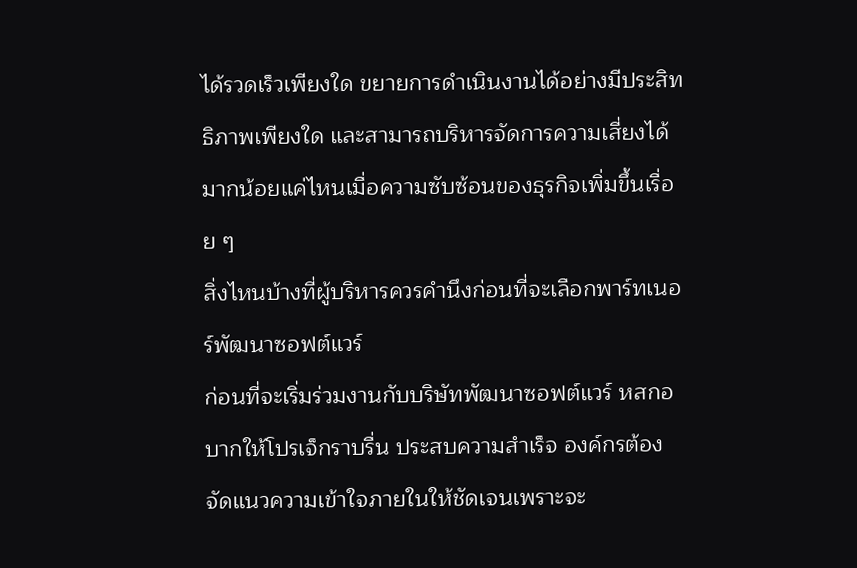ได้รวดเร็วเพียงใด ขยายการดำเนินงานได้อย่างมีประสิทธิภาพเพียงใด และสามารถบริหารจัดการความเสี่ยงได้มากน้อยแค่ไหนเมื่อความซับซ้อนของธุรกิจเพิ่มขึ้นเรื่อย ๆ
สิ่งไหนบ้างที่ผู้บริหารควรคำนึงก่อนที่จะเลือกพาร์ทเนอร์พัฒนาซอฟต์แวร์
ก่อนที่จะเริ่มร่วมงานกับบริษัทพัฒนาซอฟต์แวร์ หสกอบากให้โปรเจ็กราบรื่น ประสบความสำเร็จ องค์กรต้องจัดแนวความเข้าใจภายในให้ชัดเจนเพราะจะ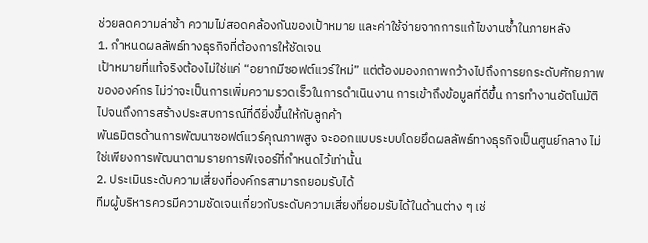ช่วยลดความล่าช้า ความไม่สอดคล้องกันของเป้าหมาย และค่าใช้จ่ายจากการแก้ไขงานซ้ำในภายหลัง
1. กำหนดผลลัพธ์ทางธุรกิจที่ต้องการให้ชัดเจน
เป้าหมายที่แท้จริงต้องไม่ใช่แค่ “อยากมีซอฟต์แวร์ใหม่” แต่ต้องมองภถาพกว้างไปถึงการยกระดับศักยภาพขององค์กร ไม่ว่าจะเป็นการเพิ่มความรวดเร็วในการดำเนินงาน การเข้าถึงข้อมูลที่ดีขึ้น การทำงานอัตโนมัติ ไปจนถึงการสร้างประสบการณ์ที่ดียิ่งขึ้นให้กับลูกค้า
พันธมิตรด้านการพัฒนาซอฟต์แวร์คุณภาพสูง จะออกแบบระบบโดยยึดผลลัพธ์ทางธุรกิจเป็นศูนย์กลาง ไม่ใช่เพียงการพัฒนาตามรายการฟีเจอร์ที่กำหนดไว้เท่านั้น
2. ประเมินระดับความเสี่ยงที่องค์กรสามารถยอมรับได้
ทีมผู้บริหารควรมีความชัดเจนเกี่ยวกับระดับความเสี่ยงที่ยอมรับได้ในด้านต่าง ๆ เช่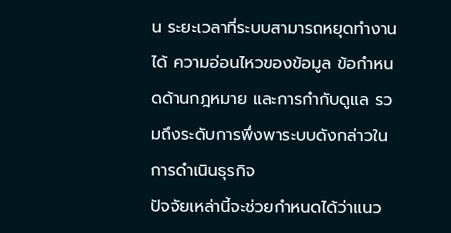น ระยะเวลาที่ระบบสามารถหยุดทำงานได้ ความอ่อนไหวของข้อมูล ข้อกำหนดด้านกฎหมาย และการกำกับดูแล รวมถึงระดับการพึ่งพาระบบดังกล่าวในการดำเนินธุรกิจ
ปัจจัยเหล่านี้จะช่วยกำหนดได้ว่าแนว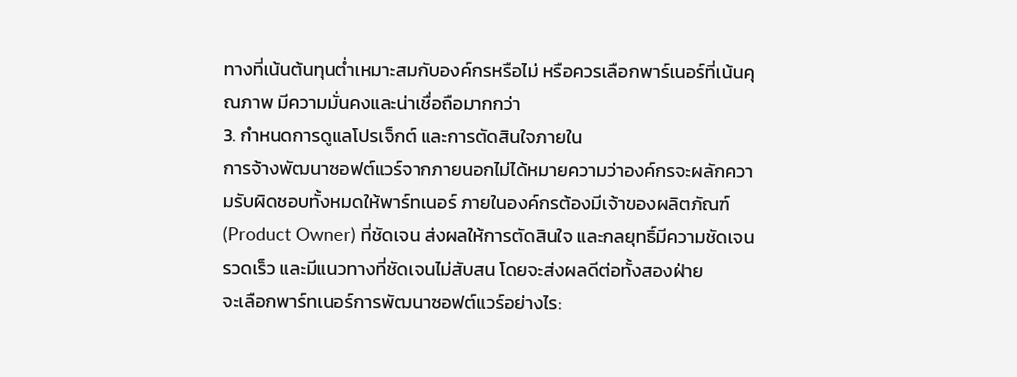ทางที่เน้นต้นทุนต่ำเหมาะสมกับองค์กรหรือไม่ หรือควรเลือกพาร์เนอร์ที่เน้นคุณภาพ มีความมั่นคงและน่าเชื่อถือมากกว่า
3. กำหนดการดูแลโปรเจ็กต์ และการตัดสินใจภายใน
การจ้างพัฒนาซอฟต์แวร์จากภายนอกไม่ได้หมายความว่าองค์กรจะผลักความรับผิดชอบทั้งหมดให้พาร์ทเนอร์ ภายในองค์กรต้องมีเจ้าของผลิตภัณฑ์ (Product Owner) ที่ชัดเจน ส่งผลให้การตัดสินใจ และกลยุทธิ์มีความชัดเจน รวดเร็ว และมีแนวทางที่ชัดเจนไม่สับสน โดยจะส่งผลดีต่อทั้งสองฝ่าย
จะเลือกพาร์ทเนอร์การพัฒนาซอฟต์แวร์อย่างไร: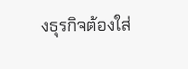งธุรกิจต้องใส่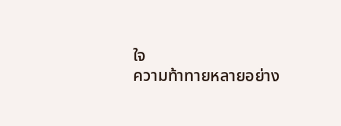ใจ
ความท้าทายหลายอย่าง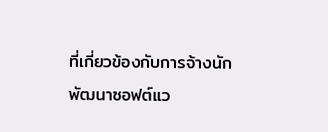ที่เกี่ยวข้องกับการจ้างนักพัฒนาซอฟต์แว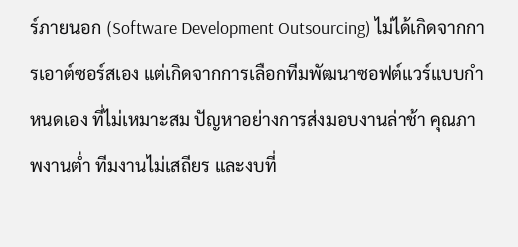ร์ภายนอก (Software Development Outsourcing) ไม่ได้เกิดจากการเอาต์ซอร์สเอง แต่เกิดจากการเลือกทีมพัฒนาซอฟต์แวร์แบบกำหนดเอง ที่ไม่เหมาะสม ปัญหาอย่างการส่งมอบงานล่าช้า คุณภาพงานต่ำ ทีมงานไม่เสถียร และงบที่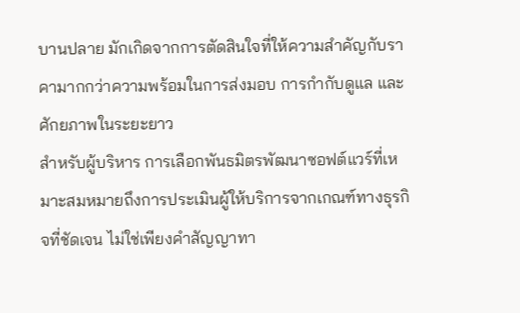บานปลาย มักเกิดจากการตัดสินใจที่ให้ความสำคัญกับราคามากกว่าความพร้อมในการส่งมอบ การกำกับดูแล และศักยภาพในระยะยาว
สำหรับผู้บริหาร การเลือกพันธมิตรพัฒนาซอฟต์แวร์ที่เหมาะสมหมายถึงการประเมินผู้ให้บริการจากเกณฑ์ทางธุรกิจที่ชัดเจน ไม่ใช่เพียงคำสัญญาทา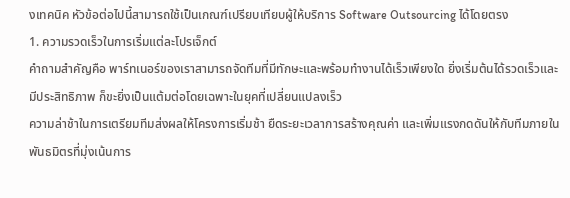งเทคนิค หัวข้อต่อไปนี้สามารถใช้เป็นเกณฑ์เปรียบเทียบผู้ให้บริการ Software Outsourcing ได้โดยตรง
1. ความรวดเร็วในการเริ่มแต่ละโปรเจ็กต์
คำถามสำคัญคือ พาร์ทเนอร์ของเราสามารถจัดทีมที่มีทักษะและพร้อมทำงานได้เร็วเพียงใด ยิ่งเริ่มต้นได้รวดเร็วและมีประสิทธิภาพ ก็ขะยิ่งเป็นแต้มต่อโดยเฉพาะในยุคที่เปลี่ยนแปลงเร็ว
ความล่าช้าในการเตรียมทีมส่งผลให้โครงการเริ่มช้า ยืดระยะเวลาการสร้างคุณค่า และเพิ่มแรงกดดันให้กับทีมภายใน พันธมิตรที่มุ่งเน้นการ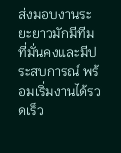ส่งมอบงานระยะยาวมักมีทีมที่มั่นคงและมีประสบการณ์ พร้อมเริ่มงานได้รวดเร็ว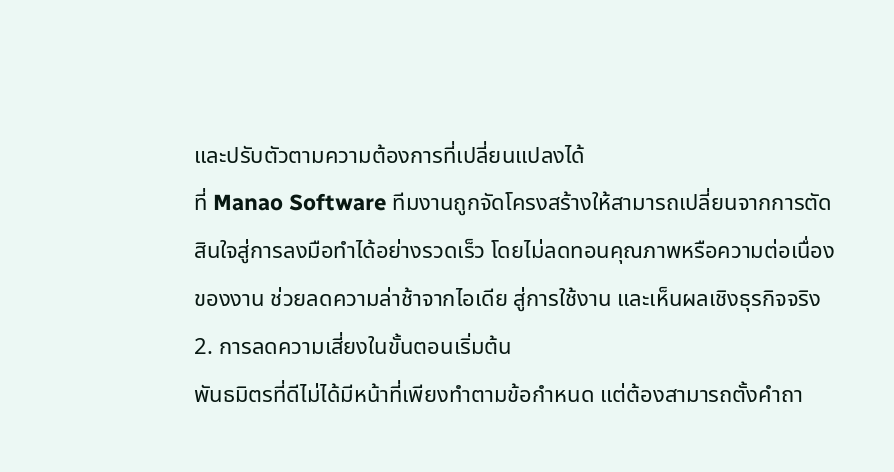และปรับตัวตามความต้องการที่เปลี่ยนแปลงได้
ที่ Manao Software ทีมงานถูกจัดโครงสร้างให้สามารถเปลี่ยนจากการตัดสินใจสู่การลงมือทำได้อย่างรวดเร็ว โดยไม่ลดทอนคุณภาพหรือความต่อเนื่องของงาน ช่วยลดความล่าช้าจากไอเดีย สู่การใช้งาน และเห็นผลเชิงธุรกิจจริง
2. การลดความเสี่ยงในขั้นตอนเริ่มต้น
พันธมิตรที่ดีไม่ได้มีหน้าที่เพียงทำตามข้อกำหนด แต่ต้องสามารถตั้งคำถา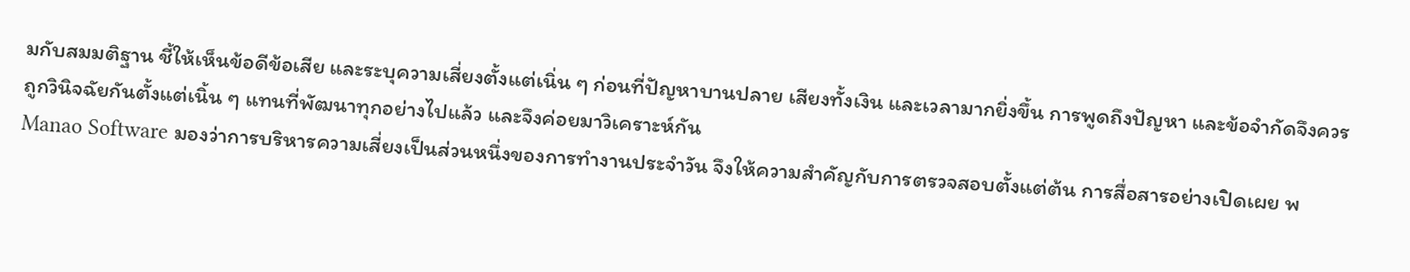มกับสมมติฐาน ชี้ให้เห็นข้อดีข้อเสีย และระบุความเสี่ยงตั้งแต่เนิ่น ๆ ก่อนที่ปัญหาบานปลาย เสียงทั้งเงิน และเวลามากยิ่งขึ้น การพูดถึงปัญหา และข้อจำกัดจึงควรถูกวินิจฉัยกันตั้งแต่เนิ้น ๆ แทนที่พัฒนาทุกอย่างไปแล้ว และจึงค่อยมาวิเคราะห์กัน
Manao Software มองว่าการบริหารความเสี่ยงเป็นส่วนหนึ่งของการทำงานประจำวัน จึงให้ความสำคัญกับการตรวจสอบตั้งแต่ต้น การสื่อสารอย่างเปิดเผย พ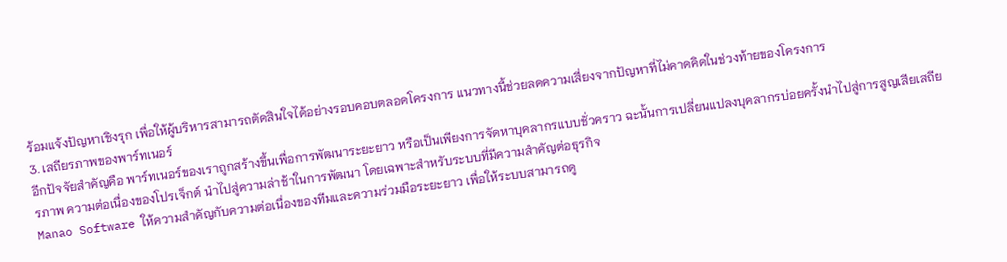ร้อมแจ้งปัญหาเชิงรุก เพื่อให้ผู้บริหารสามารถตัดสินใจได้อย่างรอบคอบตลอดโครงการ แนวทางนี้ช่วยลดความเสี่ยงจากปัญหาที่ไม่คาดคิดในช่วงท้ายของโครงการ
3. เสถียรภาพของพาร์ทเนอร์
อีกปัจจัยสำคัญคือ พาร์ทเนอร์ของเราถูกสร้างขึ้นเพื่อการพัฒนาระยะยาว หรือเป็นเพียงการจัดหาบุคลากรแบบชั่วคราว ฉะนั้นการเปลี่ยนแปลงบุคลากรบ่อยครั้งนำไปสู่การสูญเสียเสถียรภาพ ความต่อเนื่องของโปรเจ็กต์ นำไปสู่ความล่าช้าในการพัฒนา โดยเฉพาะสำหรับระบบที่มีความสำคัญต่อธุรกิจ
Manao Software ให้ความสำคัญกับความต่อเนื่องของทีมและความร่วมมือระยะยาว เพื่อให้ระบบสามารถดู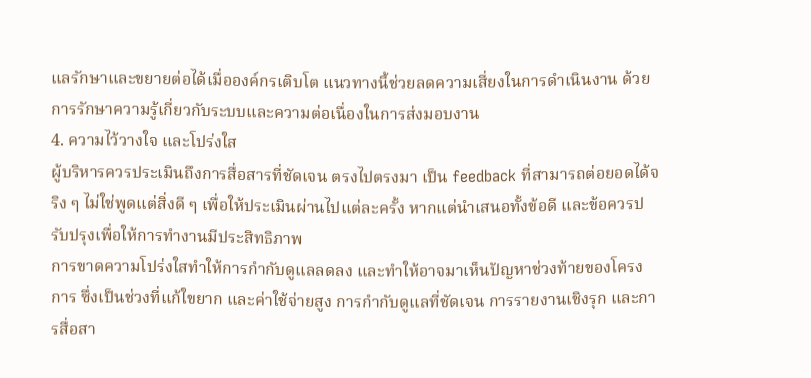แลรักษาและขยายต่อได้เมื่อองค์กรเติบโต แนวทางนี้ช่วยลดความเสี่ยงในการดำเนินงาน ด้วยการรักษาความรู้เกี่ยวกับระบบและความต่อเนื่องในการส่งมอบงาน
4. ความไว้วางใจ และโปร่งใส
ผู้บริหารควรประเมินถึงการสื่อสารที่ชัดเจน ตรงไปตรงมา เป็น feedback ที่สามารถต่อยอดได้จริง ๆ ไม่ใช่พูดแต่สิ่งดี ๆ เพื่อให้ประเมินผ่านไปแต่ละครั้ง หากแต่นำเสนอทั้งข้อดี และข้อควรปรับปรุงเพื่อให้การทำงานมีประสิทธิภาพ
การขาดความโปร่งใสทำให้การกำกับดูแลลดลง และทำให้อาจมาเห็นปัญหาช่วงท้ายของโครงการ ซึ่งเป็นช่วงที่แก้ใขยาก และค่าใช้จ่ายสูง การกำกับดูแลที่ชัดเจน การรายงานเชิงรุก และการสื่อสา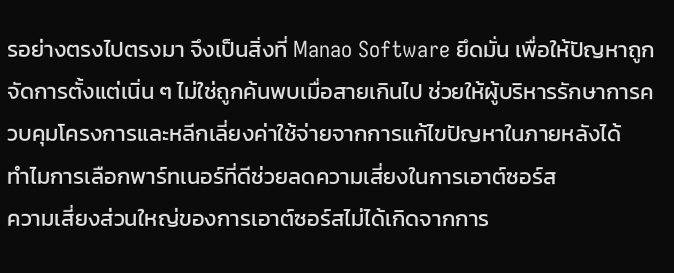รอย่างตรงไปตรงมา จึงเป็นสิ่งที่ Manao Software ยึดมั่น เพื่อให้ปัญหาถูกจัดการตั้งแต่เนิ่น ๆ ไม่ใช่ถูกค้นพบเมื่อสายเกินไป ช่วยให้ผู้บริหารรักษาการควบคุมโครงการและหลีกเลี่ยงค่าใช้จ่ายจากการแก้ไขปัญหาในภายหลังได้
ทำไมการเลือกพาร์ทเนอร์ที่ดีช่วยลดความเสี่ยงในการเอาต์ซอร์ส
ความเสี่ยงส่วนใหญ่ของการเอาต์ซอร์สไม่ได้เกิดจากการ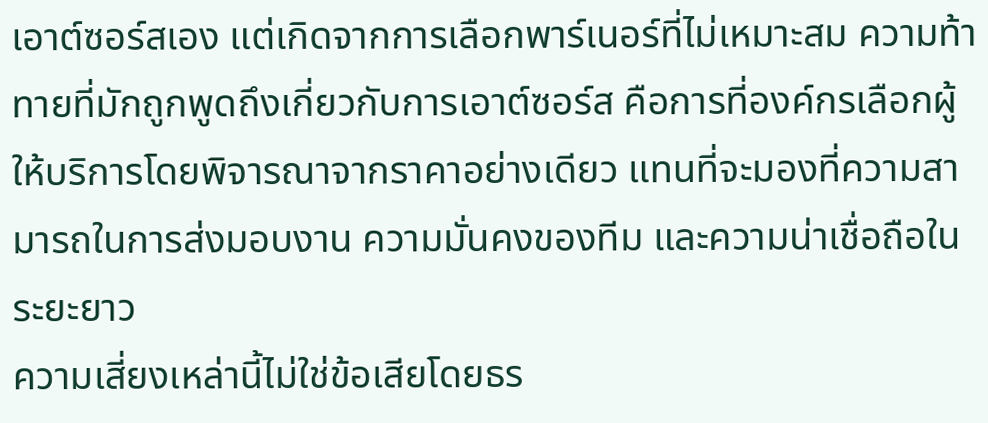เอาต์ซอร์สเอง แต่เกิดจากการเลือกพาร์เนอร์ที่ไม่เหมาะสม ความท้าทายที่มักถูกพูดถึงเกี่ยวกับการเอาต์ซอร์ส คือการที่องค์กรเลือกผู้ให้บริการโดยพิจารณาจากราคาอย่างเดียว แทนที่จะมองที่ความสามารถในการส่งมอบงาน ความมั่นคงของทีม และความน่าเชื่อถือในระยะยาว
ความเสี่ยงเหล่านี้ไม่ใช่ข้อเสียโดยธร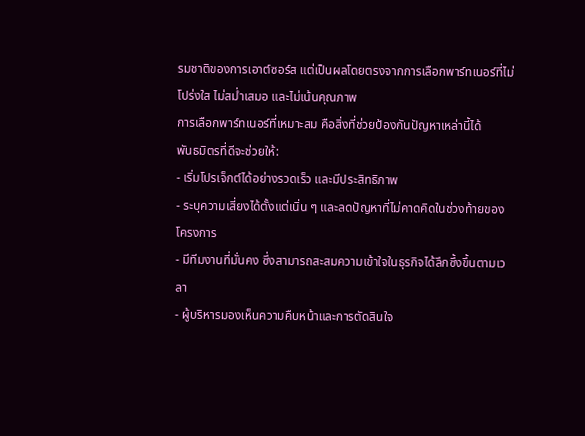รมชาติของการเอาต์ซอร์ส แต่เป็นผลโดยตรงจากการเลือกพาร์ทเนอร์ที่ไม่โปร่งใส ไม่สม่ำเสมอ และไม่เน้นคุณภาพ
การเลือกพาร์ทเนอร์ที่เหมาะสม คือสิ่งที่ช่วยป้องกันปัญหาเหล่านี้ได้
พันธมิตรที่ดีจะช่วยให้:
- เริ่มโปรเจ็กต์ได้อย่างรวดเร็ว และมีประสิทธิภาพ
- ระบุความเสี่ยงได้ตั้งแต่เนิ่น ๆ และลดปัญหาที่ไม่คาดคิดในช่วงท้ายของโครงการ
- มีทีมงานที่มั่นคง ซึ่งสามารถสะสมความเข้าใจในธุรกิจได้ลึกซึ้งขึ้นตามเวลา
- ผู้บริหารมองเห็นความคืบหน้าและการตัดสินใจ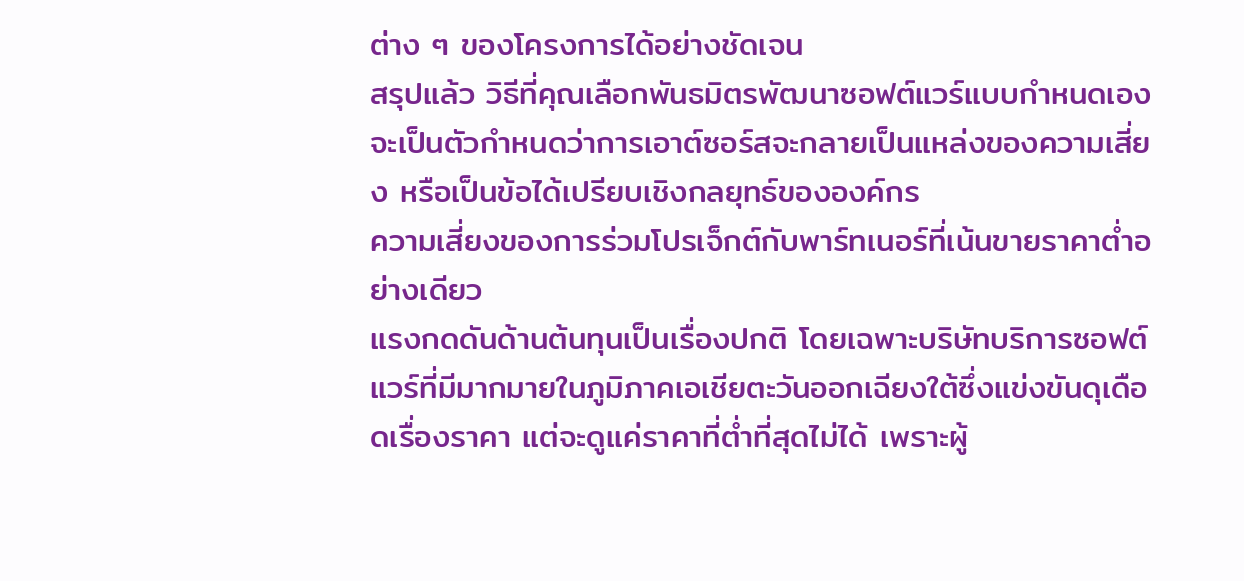ต่าง ๆ ของโครงการได้อย่างชัดเจน
สรุปแล้ว วิธีที่คุณเลือกพันธมิตรพัฒนาซอฟต์แวร์แบบกำหนดเอง จะเป็นตัวกำหนดว่าการเอาต์ซอร์สจะกลายเป็นแหล่งของความเสี่ยง หรือเป็นข้อได้เปรียบเชิงกลยุทธ์ขององค์กร
ความเสี่ยงของการร่วมโปรเจ็กต์กับพาร์ทเนอร์ที่เน้นขายราคาต่ำอย่างเดียว
แรงกดดันด้านต้นทุนเป็นเรื่องปกติ โดยเฉพาะบริษัทบริการซอฟต์แวร์ที่มีมากมายในภูมิภาคเอเชียตะวันออกเฉียงใต้ซึ่งแข่งขันดุเดือดเรื่องราคา แต่จะดูแค่ราคาที่ต่ำที่สุดไม่ได้ เพราะผู้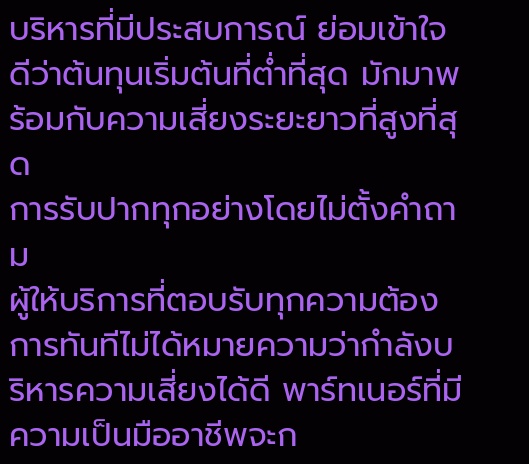บริหารที่มีประสบการณ์ ย่อมเข้าใจดีว่าต้นทุนเริ่มต้นที่ต่ำที่สุด มักมาพร้อมกับความเสี่ยงระยะยาวที่สูงที่สุด
การรับปากทุกอย่างโดยไม่ตั้งคำถาม
ผู้ให้บริการที่ตอบรับทุกความต้องการทันทีไม่ได้หมายความว่ากำลังบริหารความเสี่ยงได้ดี พาร์ทเนอร์ที่มีความเป็นมืออาชีพจะก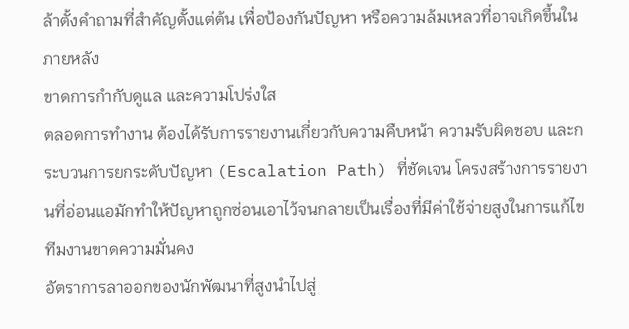ล้าตั้งคำถามที่สำคัญตั้งแต่ต้น เพื่อป้องกันปัญหา หรือความล้มเหลวที่อาจเกิดขึ้นในภายหลัง
ขาดการกำกับดูแล และความโปร่งใส
ตลอดการทำงาน ต้องได้รับการรายงานเกี่ยวกับความคืบหน้า ความรับผิดชอบ และกระบวนการยกระดับปัญหา (Escalation Path) ที่ชัดเจน โครงสร้างการรายงานที่อ่อนแอมักทำให้ปัญหาถูกซ่อนเอาไว้จนกลายเป็นเรื่องที่มีค่าใช้จ่ายสูงในการแก้ไข
ทีมงานขาดความมั่นคง
อัตราการลาออกของนักพัฒนาที่สูงนำไปสู่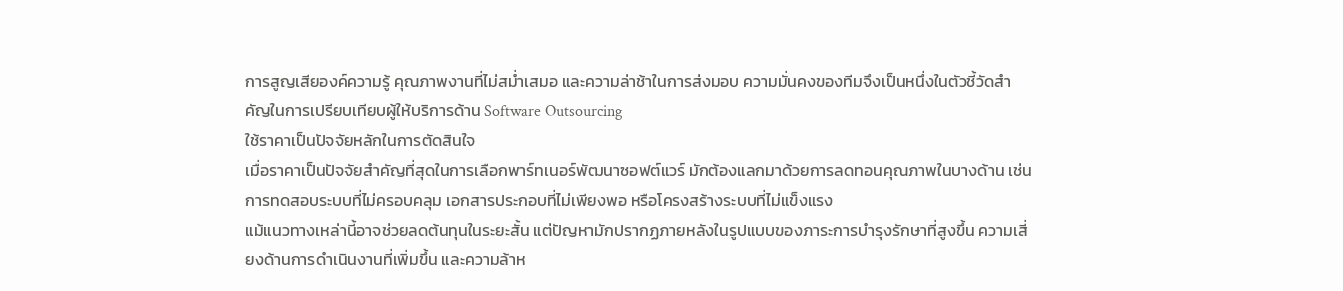การสูญเสียองค์ความรู้ คุณภาพงานที่ไม่สม่ำเสมอ และความล่าช้าในการส่งมอบ ความมั่นคงของทีมจึงเป็นหนึ่งในตัวชี้วัดสำคัญในการเปรียบเทียบผู้ให้บริการด้าน Software Outsourcing
ใช้ราคาเป็นปัจจัยหลักในการตัดสินใจ
เมื่อราคาเป็นปัจจัยสำคัญที่สุดในการเลือกพาร์ทเนอร์พัฒนาซอฟต์แวร์ มักต้องแลกมาด้วยการลดทอนคุณภาพในบางด้าน เช่น การทดสอบระบบที่ไม่ครอบคลุม เอกสารประกอบที่ไม่เพียงพอ หรือโครงสร้างระบบที่ไม่แข็งแรง
แม้แนวทางเหล่านี้อาจช่วยลดต้นทุนในระยะสั้น แต่ปัญหามักปรากฏภายหลังในรูปแบบของภาระการบำรุงรักษาที่สูงขึ้น ความเสี่ยงด้านการดำเนินงานที่เพิ่มขึ้น และความล้าห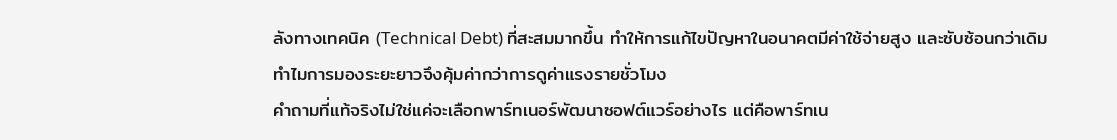ลังทางเทคนิค (Technical Debt) ที่สะสมมากขึ้น ทำให้การแก้ไขปัญหาในอนาคตมีค่าใช้จ่ายสูง และซับซ้อนกว่าเดิม
ทำไมการมองระยะยาวจึงคุ้มค่ากว่าการดูค่าแรงรายชั่วโมง
คำถามที่แท้จริงไม่ใช่แค่จะเลือกพาร์ทเนอร์พัฒนาซอฟต์แวร์อย่างไร แต่คือพาร์ทเน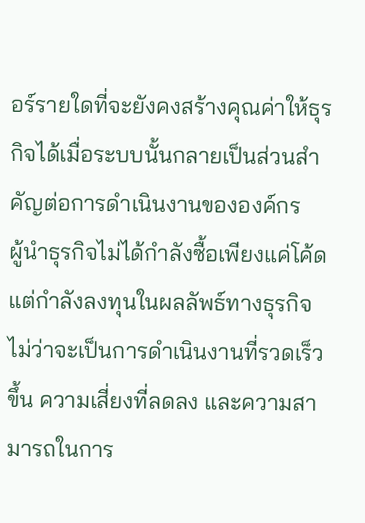อร์รายใดที่จะยังคงสร้างคุณค่าให้ธุรกิจได้เมื่อระบบนั้นกลายเป็นส่วนสำคัญต่อการดำเนินงานขององค์กร
ผู้นำธุรกิจไม่ได้กำลังซื้อเพียงแค่โค้ด แต่กำลังลงทุนในผลลัพธ์ทางธุรกิจ ไม่ว่าจะเป็นการดำเนินงานที่รวดเร็วขึ้น ความเสี่ยงที่ลดลง และความสามารถในการ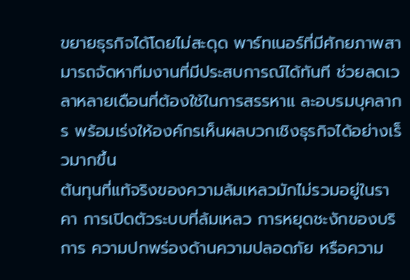ขยายธุรกิจได้โดยไม่สะดุด พาร์ทเนอร์ที่มีศักยภาพสามารถจัดหาทีมงานที่มีประสบการณ์ได้ทันที ช่วยลดเวลาหลายเดือนที่ต้องใช้ในการสรรหาแ ละอบรมบุคลากร พร้อมเร่งให้องค์กรเห็นผลบวกเชิงธุรกิจได้อย่างเร็วมากขึ้น
ต้นทุนที่แท้จริงของความล้มเหลวมักไม่รวมอยู่ในราคา การเปิดตัวระบบที่ล้มเหลว การหยุดชะงักของบริการ ความปกพร่องด้านความปลอดภัย หรือความ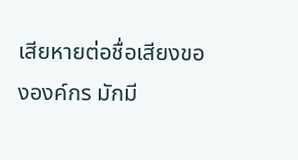เสียหายต่อชื่อเสียงขององค์กร มักมี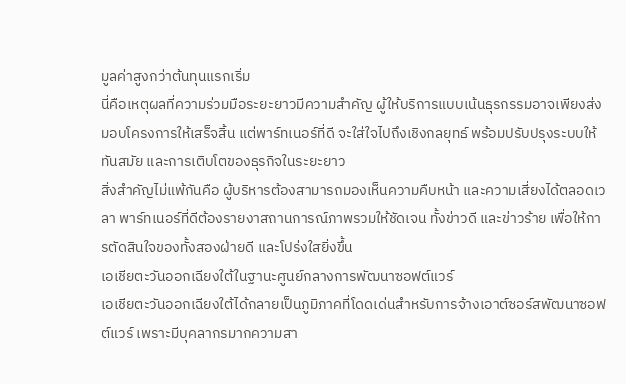มูลค่าสูงกว่าต้นทุนแรกเริ่ม
นี่คือเหตุผลที่ความร่วมมือระยะยาวมีความสำคัญ ผู้ให้บริการแบบเน้นธุรกรรมอาจเพียงส่งมอบโครงการให้เสร็จสิ้น แต่พาร์ทเนอร์ที่ดี จะใส่ใจไปถึงเชิงกลยุทธ์ พร้อมปรับปรุงระบบให้ทันสมัย และการเติบโตของธุรกิจในระยะยาว
สิ่งสำคัญไม่แพ้กันคือ ผู้บริหารต้องสามารถมองเห็นความคืบหน้า และความเสี่ยงได้ตลอดเวลา พาร์ทเนอร์ที่ดีต้องรายงาสถานการณ์ภาพรวมให้ชัดเจน ทั้งข่าวดี และข่าวร้าย เพื่อให้การตัดสินใจของทั้งสองฝ่ายดี และโปร่งใสยิ่งขึ้น
เอเชียตะวันออกเฉียงใต้ในฐานะศูนย์กลางการพัฒนาซอฟต์แวร์
เอเชียตะวันออกเฉียงใต้ได้กลายเป็นภูมิภาคที่โดดเด่นสำหรับการจ้างเอาต์ซอร์สพัฒนาซอฟต์แวร์ เพราะมีบุคลากรมากความสา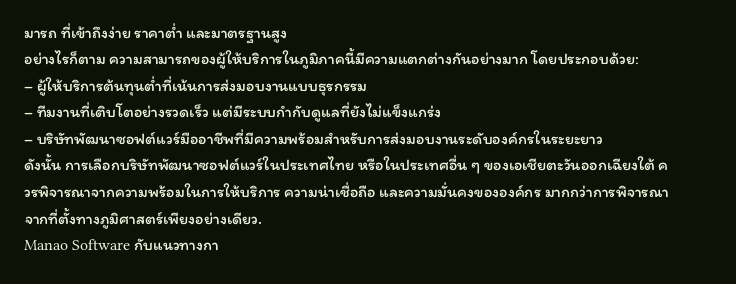มารถ ที่เข้าถึงง่าย ราคาต่ำ และมาตรฐานสูง
อย่างไรก็ตาม ความสามารถของผู้ให้บริการในภูมิภาคนี้มีความแตกต่างกันอย่างมาก โดยประกอบด้วย:
– ผู้ให้บริการต้นทุนต่ำที่เน้นการส่งมอบงานแบบธุรกรรม
– ทีมงานที่เติบโตอย่างรวดเร็ว แต่มีระบบกำกับดูแลที่ยังไม่แข็งแกร่ง
– บริษัทพัฒนาซอฟต์แวร์มืออาชีพที่มีความพร้อมสำหรับการส่งมอบงานระดับองค์กรในระยะยาว
ดังนั้น การเลือกบริษัทพัฒนาซอฟต์แวร์ในประเทศไทย หรือในประเทศอื่น ๆ ของเอเชียตะวันออกเฉียงใต้ ควรพิจารณาจากความพร้อมในการให้บริการ ความน่าเชื่อถือ และความมั่นคงขององค์กร มากกว่าการพิจารณาจากที่ตั้งทางภูมิศาสตร์เพียงอย่างเดียว.
Manao Software กับแนวทางกา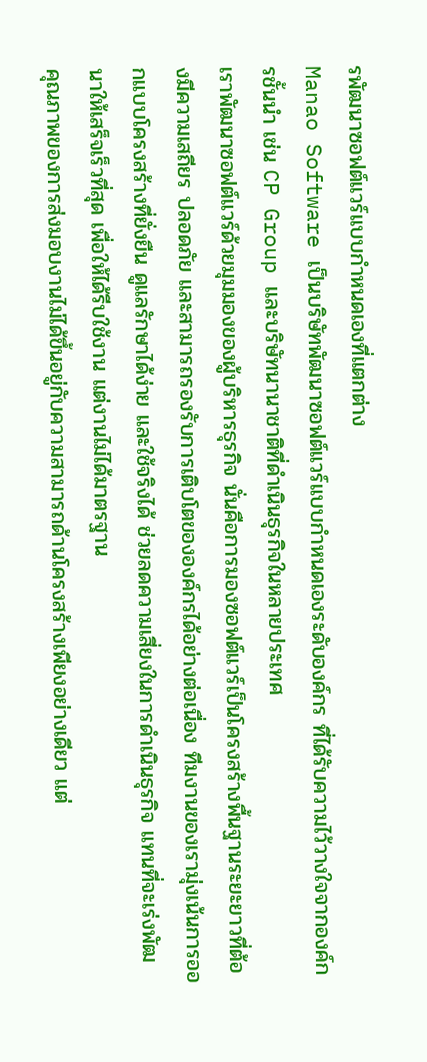รพัฒนาซอฟต์แวร์แบบกำหนดเองที่แตกต่าง
Manao Software เป็นบริษัทพัฒนาซอฟต์แวร์แบบกำหนดเองระดับองค์กร ที่ได้รับความไว้วางใจจากองค์กรชั้นนำ เช่น CP Group และบริษัทนานาชาติที่ดำเนินธุรกิจในหลายประเทศ
เราพัฒนาซอฟต์แวร์ด้วยมุมมองของผู้บริหารธุรกิจ นั่นคือการมองซอฟต์แวร์เป็นโครงสร้างพื้นฐานระยะยาวที่ต้องมีความเสถียร ปลอดภัย และสามารถรองรับการเติบโตขององค์กรได้อย่างต่อเนื่อง ทีมงานของเรามุ่งเน้นการออกแบบโครงสร้างที่ยั่งยืน ดูแลรักษาได้ง่าย และใช้จริงได้ ช่วยลดความเสี่ยงในการดำเนินธุรกิจ แทนที่จะเร่งพัฒนาให้เสร็จเร็วที่สุด เพื่อให้ได้รีบใช้งาน แต่งานไม่ได้มาตรฐาน
คุณภาพของการส่งมอบงานไม่ได้ขึ้นอยู่กับความสามารถด้านโครงสร้างเพียงอย่างเดียว แต่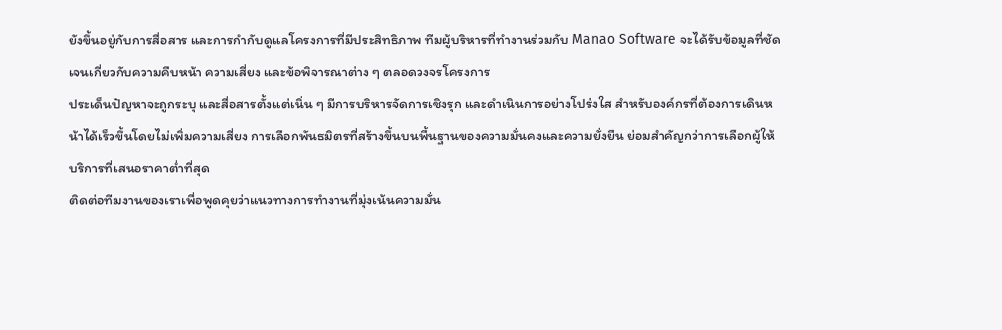ยังขึ้นอยู่กับการสื่อสาร และการกำกับดูแลโครงการที่มีประสิทธิภาพ ทีมผู้บริหารที่ทำงานร่วมกับ Manao Software จะได้รับข้อมูลที่ชัดเจนเกี่ยวกับความคืบหน้า ความเสี่ยง และข้อพิจารณาต่าง ๆ ตลอดวงจรโครงการ
ประเด็นปัญหาจะถูกระบุ และสื่อสารตั้งแต่เนิ่น ๆ มีการบริหารจัดการเชิงรุก และดำเนินการอย่างโปร่งใส สำหรับองค์กรที่ต้องการเดินหน้าได้เร็วขึ้นโดยไม่เพิ่มความเสี่ยง การเลือกพันธมิตรที่สร้างขึ้นบนพื้นฐานของความมั่นคงและความยั่งยืน ย่อมสำคัญกว่าการเลือกผู้ให้บริการที่เสนอราคาต่ำที่สุด
ติดต่อทีมงานของเราเพื่อพูดคุยว่าแนวทางการทำงานที่มุ่งเน้นความมั่น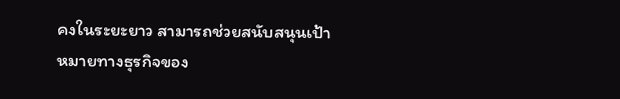คงในระยะยาว สามารถช่วยสนับสนุนเป้าหมายทางธุรกิจของ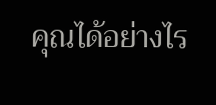คุณได้อย่างไร